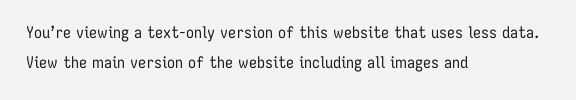You’re viewing a text-only version of this website that uses less data. View the main version of the website including all images and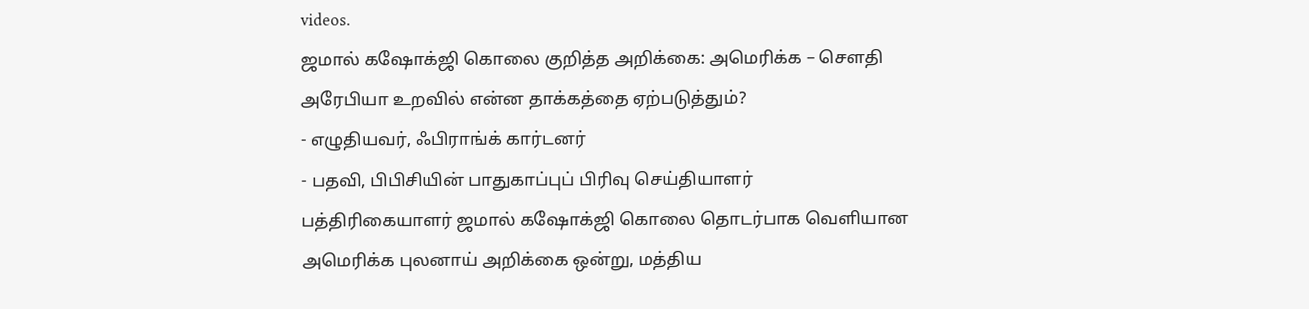videos.
ஜமால் கஷோக்ஜி கொலை குறித்த அறிக்கை: அமெரிக்க – செளதி அரேபியா உறவில் என்ன தாக்கத்தை ஏற்படுத்தும்?
- எழுதியவர், ஃபிராங்க் கார்டனர்
- பதவி, பிபிசியின் பாதுகாப்புப் பிரிவு செய்தியாளர்
பத்திரிகையாளர் ஜமால் கஷோக்ஜி கொலை தொடர்பாக வெளியான அமெரிக்க புலனாய் அறிக்கை ஒன்று, மத்திய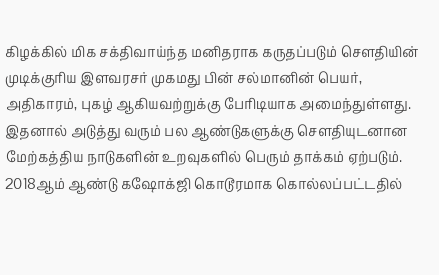கிழக்கில் மிக சக்திவாய்ந்த மனிதராக கருதப்படும் செளதியின் முடிக்குரிய இளவரசர் முகமது பின் சல்மானின் பெயர், அதிகாரம், புகழ் ஆகியவற்றுக்கு பேரிடியாக அமைந்துள்ளது.
இதனால் அடுத்து வரும் பல ஆண்டுகளுக்கு செளதியுடனான மேற்கத்திய நாடுகளின் உறவுகளில் பெரும் தாக்கம் ஏற்படும். 2018ஆம் ஆண்டு கஷோக்ஜி கொடூரமாக கொல்லப்பட்டதில்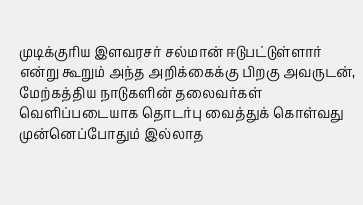முடிக்குரிய இளவரசர் சல்மான் ஈடுபட்டுள்ளார் என்று கூறும் அந்த அறிக்கைக்கு பிறகு அவருடன், மேற்கத்திய நாடுகளின் தலைவர்கள் வெளிப்படையாக தொடர்பு வைத்துக் கொள்வது முன்னெப்போதும் இல்லாத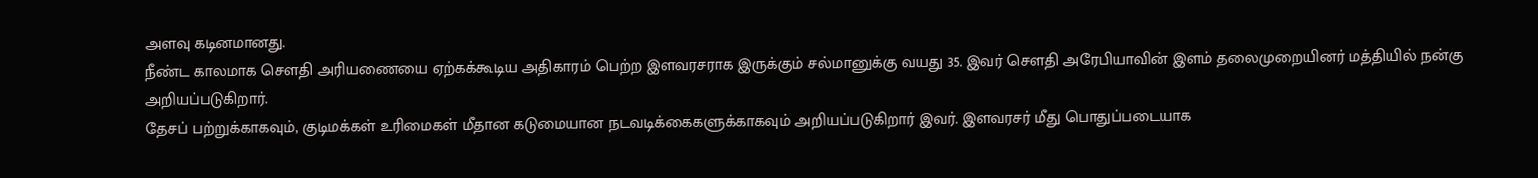அளவு கடினமானது.
நீண்ட காலமாக செளதி அரியணையை ஏற்கக்கூடிய அதிகாரம் பெற்ற இளவரசராக இருக்கும் சல்மானுக்கு வயது 35. இவர் செளதி அரேபியாவின் இளம் தலைமுறையினர் மத்தியில் நன்கு அறியப்படுகிறார்.
தேசப் பற்றுக்காகவும், குடிமக்கள் உரிமைகள் மீதான கடுமையான நடவடிக்கைகளுக்காகவும் அறியப்படுகிறார் இவர். இளவரசர் மீது பொதுப்படையாக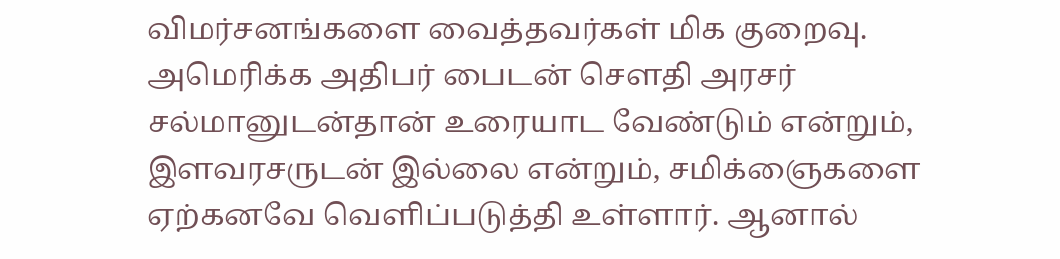விமர்சனங்களை வைத்தவர்கள் மிக குறைவு.
அமெரிக்க அதிபர் பைடன் செளதி அரசர் சல்மானுடன்தான் உரையாட வேண்டும் என்றும், இளவரசருடன் இல்லை என்றும், சமிக்ஞைகளை ஏற்கனவே வெளிப்படுத்தி உள்ளார். ஆனால்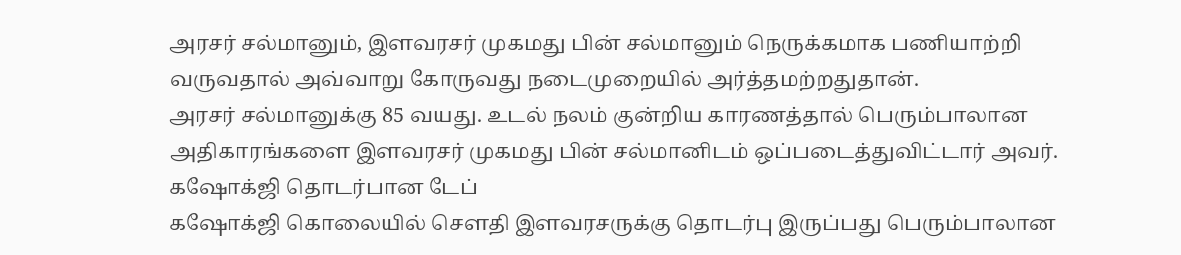அரசர் சல்மானும், இளவரசர் முகமது பின் சல்மானும் நெருக்கமாக பணியாற்றி வருவதால் அவ்வாறு கோருவது நடைமுறையில் அர்த்தமற்றதுதான்.
அரசர் சல்மானுக்கு 85 வயது. உடல் நலம் குன்றிய காரணத்தால் பெரும்பாலான அதிகாரங்களை இளவரசர் முகமது பின் சல்மானிடம் ஒப்படைத்துவிட்டார் அவர்.
கஷோக்ஜி தொடர்பான டேப்
கஷோக்ஜி கொலையில் செளதி இளவரசருக்கு தொடர்பு இருப்பது பெரும்பாலான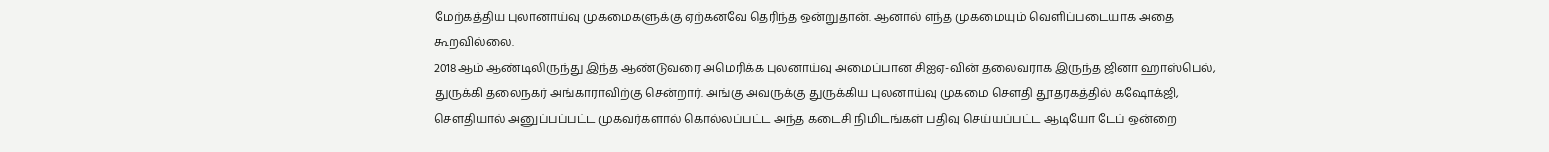மேற்கத்திய புலானாய்வு முகமைகளுக்கு ஏற்கனவே தெரிந்த ஒன்றுதான். ஆனால் எந்த முகமையும் வெளிப்படையாக அதை கூறவில்லை.
2018ஆம் ஆண்டிலிருந்து இந்த ஆண்டுவரை அமெரிக்க புலனாய்வு அமைப்பான சிஐஏ-வின் தலைவராக இருந்த ஜினா ஹாஸ்பெல், துருக்கி தலைநகர் அங்காராவிற்கு சென்றார். அங்கு அவருக்கு துருக்கிய புலனாய்வு முகமை செளதி தூதரகத்தில் கஷோக்ஜி, செளதியால் அனுப்பப்பட்ட முகவர்களால் கொல்லப்பட்ட அந்த கடைசி நிமிடங்கள் பதிவு செய்யப்பட்ட ஆடியோ டேப் ஒன்றை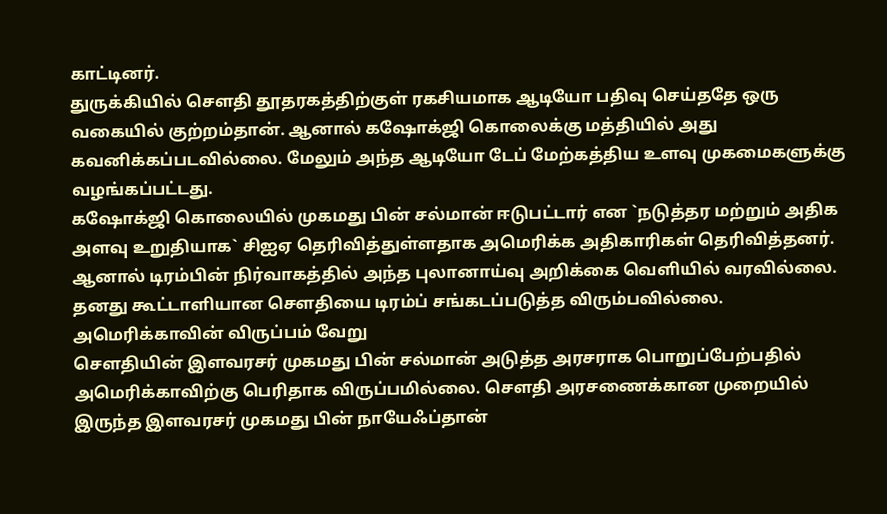காட்டினர்.
துருக்கியில் செளதி தூதரகத்திற்குள் ரகசியமாக ஆடியோ பதிவு செய்ததே ஒரு வகையில் குற்றம்தான். ஆனால் கஷோக்ஜி கொலைக்கு மத்தியில் அது கவனிக்கப்படவில்லை. மேலும் அந்த ஆடியோ டேப் மேற்கத்திய உளவு முகமைகளுக்கு வழங்கப்பட்டது.
கஷோக்ஜி கொலையில் முகமது பின் சல்மான் ஈடுபட்டார் என `நடுத்தர மற்றும் அதிக அளவு உறுதியாக` சிஐஏ தெரிவித்துள்ளதாக அமெரிக்க அதிகாரிகள் தெரிவித்தனர்.
ஆனால் டிரம்பின் நிர்வாகத்தில் அந்த புலானாய்வு அறிக்கை வெளியில் வரவில்லை. தனது கூட்டாளியான செளதியை டிரம்ப் சங்கடப்படுத்த விரும்பவில்லை.
அமெரிக்காவின் விருப்பம் வேறு
செளதியின் இளவரசர் முகமது பின் சல்மான் அடுத்த அரசராக பொறுப்பேற்பதில் அமெரிக்காவிற்கு பெரிதாக விருப்பமில்லை. செளதி அரசணைக்கான முறையில் இருந்த இளவரசர் முகமது பின் நாயேஃப்தான்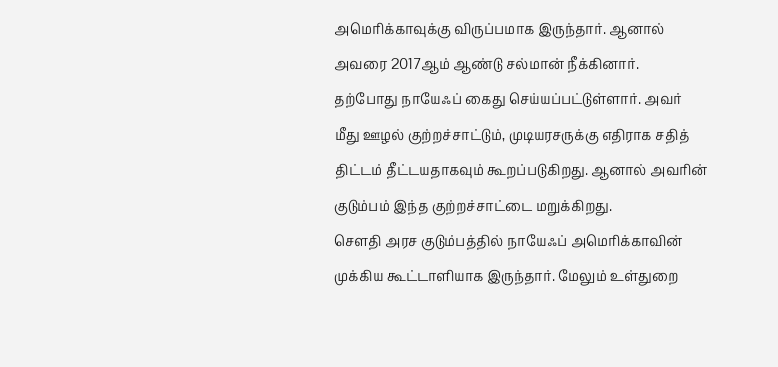அமெரிக்காவுக்கு விருப்பமாக இருந்தார். ஆனால் அவரை 2017ஆம் ஆண்டு சல்மான் நீக்கினார்.
தற்போது நாயேஃப் கைது செய்யப்பட்டுள்ளார். அவர் மீது ஊழல் குற்றச்சாட்டும், முடியரசருக்கு எதிராக சதித் திட்டம் தீட்டயதாகவும் கூறப்படுகிறது. ஆனால் அவரின் குடும்பம் இந்த குற்றச்சாட்டை மறுக்கிறது.
செளதி அரச குடும்பத்தில் நாயேஃப் அமெரிக்காவின் முக்கிய கூட்டாளியாக இருந்தார். மேலும் உள்துறை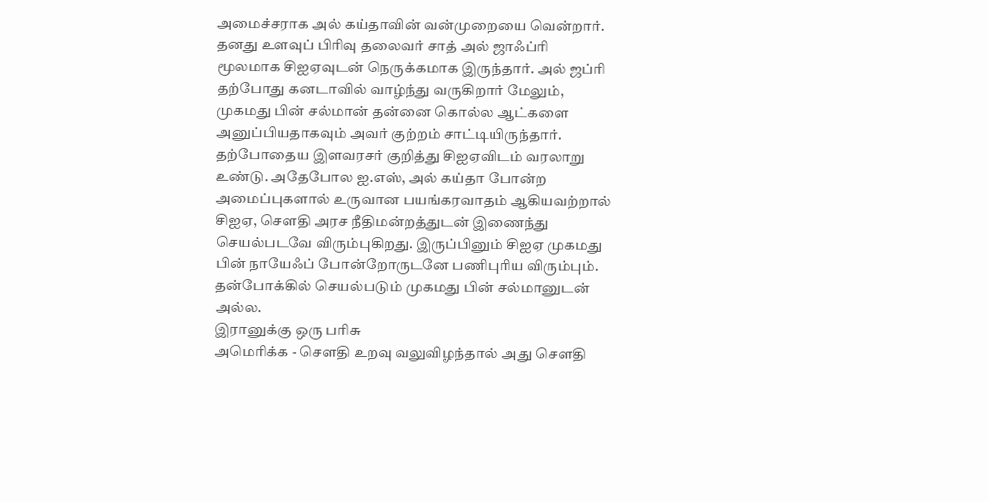அமைச்சராக அல் கய்தாவின் வன்முறையை வென்றார். தனது உளவுப் பிரிவு தலைவர் சாத் அல் ஜாஃப்ரி மூலமாக சிஐஏவுடன் நெருக்கமாக இருந்தார். அல் ஜப்ரி தற்போது கனடாவில் வாழ்ந்து வருகிறார் மேலும், முகமது பின் சல்மான் தன்னை கொல்ல ஆட்களை அனுப்பியதாகவும் அவர் குற்றம் சாட்டியிருந்தார்.
தற்போதைய இளவரசர் குறித்து சிஐஏவிடம் வரலாறு உண்டு. அதேபோல ஐ.எஸ், அல் கய்தா போன்ற அமைப்புகளால் உருவான பயங்கரவாதம் ஆகியவற்றால் சிஐஏ, செளதி அரச நீதிமன்றத்துடன் இணைந்து செயல்படவே விரும்புகிறது. இருப்பினும் சிஐஏ முகமது பின் நாயேஃப் போன்றோருடனே பணிபுரிய விரும்பும். தன்போக்கில் செயல்படும் முகமது பின் சல்மானுடன் அல்ல.
இரானுக்கு ஒரு பரிசு
அமெரிக்க - செளதி உறவு வலுவிழந்தால் அது செளதி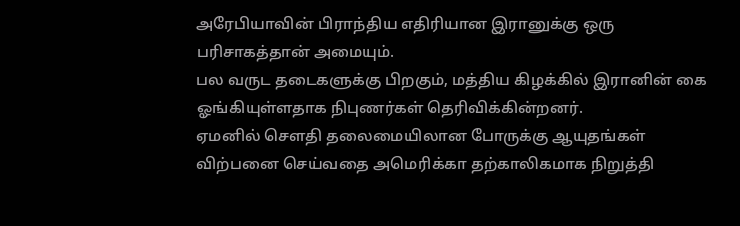அரேபியாவின் பிராந்திய எதிரியான இரானுக்கு ஒரு பரிசாகத்தான் அமையும்.
பல வருட தடைகளுக்கு பிறகும், மத்திய கிழக்கில் இரானின் கை ஓங்கியுள்ளதாக நிபுணர்கள் தெரிவிக்கின்றனர்.
ஏமனில் செளதி தலைமையிலான போருக்கு ஆயுதங்கள் விற்பனை செய்வதை அமெரிக்கா தற்காலிகமாக நிறுத்தி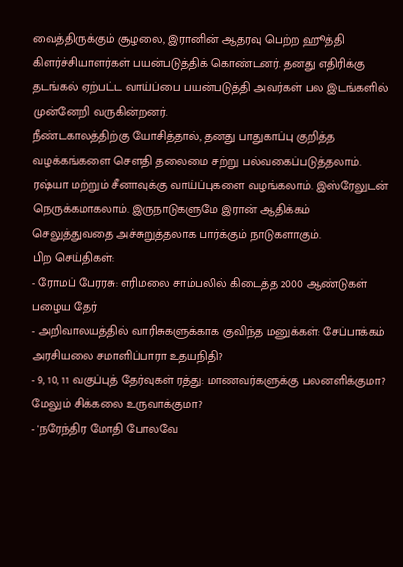வைத்திருக்கும் சூழலை, இரானின் ஆதரவு பெற்ற ஹூத்தி கிளர்ச்சியாளர்கள் பயன்படுத்திக் கொண்டனர். தனது எதிரிக்கு தடங்கல் ஏற்பட்ட வாய்ப்பை பயன்படுத்தி அவர்கள் பல இடங்களில் முன்னேறி வருகின்றனர்.
நீண்டகாலத்திற்கு யோசித்தால், தனது பாதுகாப்பு குறித்த வழக்கங்களை செளதி தலைமை சற்று பல்வகைப்படுத்தலாம்.
ரஷ்யா மற்றும் சீனாவுக்கு வாய்ப்புகளை வழங்கலாம். இஸ்ரேலுடன் நெருக்கமாகலாம். இருநாடுகளுமே இரான் ஆதிக்கம் செலுத்துவதை அச்சுறுத்தலாக பார்க்கும் நாடுகளாகும்.
பிற செய்திகள்:
- ரோமப் பேரரசு: எரிமலை சாம்பலில் கிடைத்த 2000 ஆண்டுகள் பழைய தேர்
- அறிவாலயத்தில் வாரிசுகளுக்காக குவிந்த மனுக்கள்: சேப்பாக்கம் அரசியலை சமாளிப்பாரா உதயநிதி?
- 9, 10, 11 வகுப்புத் தேர்வுகள் ரத்து: மாணவர்களுக்கு பலனளிக்குமா? மேலும் சிக்கலை உருவாக்குமா?
- 'நரேந்திர மோதி போலவே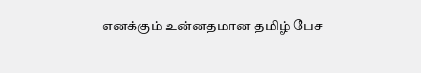எனக்கும் உன்னதமான தமிழ் பேச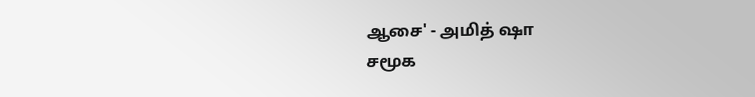ஆசை' - அமித் ஷா
சமூக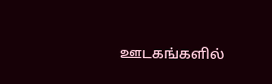ஊடகங்களில்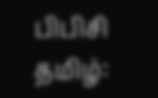பிபிசி தமிழ்: